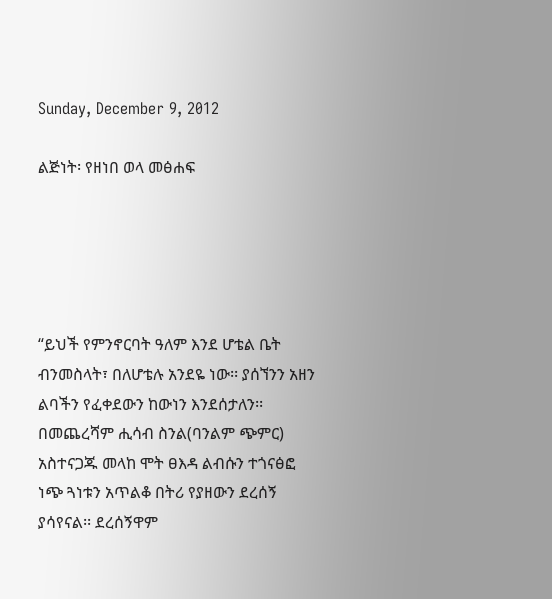Sunday, December 9, 2012

ልጅነት፡ የዘነበ ወላ መፅሐፍ





“ይህች የምንኖርባት ዓለም እንደ ሆቴል ቤት ብንመስላት፣ በለሆቴሉ አንደዬ ነው፡፡ ያሰኘንን አዘን ልባችን የፈቀደውን ከውነን እንደሰታለን፡፡ በመጨረሻም ሒሳብ ስንል(ባንልም ጭምር) አስተናጋጁ መላከ ሞት ፀእዳ ልብሱን ተጎናፅፎ ነጭ ጓነቱን አጥልቆ በትሪ የያዘውን ደረሰኝ ያሳየናል፡፡ ደረሰኝዋም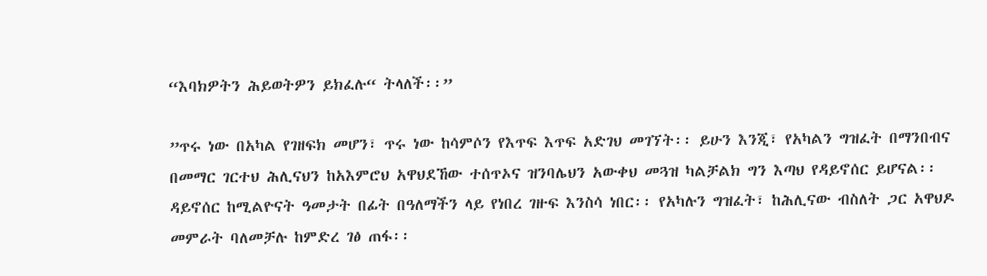“እባክዎትን ሕይወትዎን ይክፈሉ“ ትላለች፡፡”

”ጥሩ ነው በአካል የገዘፍክ መሆን፣ ጥሩ ነው ከሳምሶን የእጥፍ እጥፍ አድገህ መገኘት፡፡ ይሁን እንጂ፣ የአካልን ግዝፈት በማንበብና በመማር ገርተህ ሕሊናህን ከአእምሮህ አዋህደኸው ተሰጥኦና ዝንባሌህን አውቀህ መጓዝ ካልቻልክ ግን እጣህ የዳይኖሰር ይሆናል፡፡ ዳይኖሰር ከሚልዮናት ዓመታት በፊት በዓለማችን ላይ የነበረ ገዙፍ እንስሳ ነበር፡፡ የአካሉን ግዝፈት፣ ከሕሊናው ብስለት ጋር አዋህዶ መምራት ባለመቻሉ ከምድረ ገፅ ጠፋ፡፡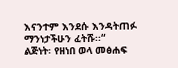እናንተም እንደሱ እንዳትጠፉ ማንነታችሁን ፈትሹ፡፡“
ልጅነት፡ የዘነበ ወላ መፅሐፍ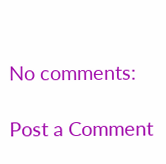No comments:

Post a Comment